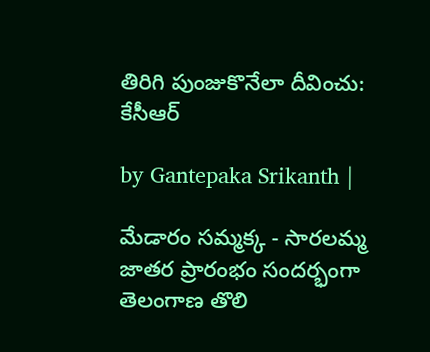తిరిగి పుంజుకొనేలా దీవించు: కేసీఆర్

by Gantepaka Srikanth |

మేడారం సమ్మక్క - సారలమ్మ జాతర ప్రారంభం సందర్భంగా తెలంగాణ తొలి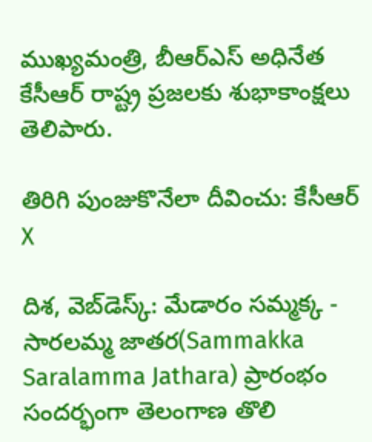ముఖ్యమంత్రి, బీఆర్ఎస్ అధినేత కేసీఆర్ రాష్ట్ర ప్రజలకు శుభాకాంక్షలు తెలిపారు.

తిరిగి పుంజుకొనేలా దీవించు: కేసీఆర్
X

దిశ, వెబ్‌డెస్క్: మేడారం సమ్మక్క - సారలమ్మ జాతర(Sammakka Saralamma Jathara) ప్రారంభం సందర్భంగా తెలంగాణ తొలి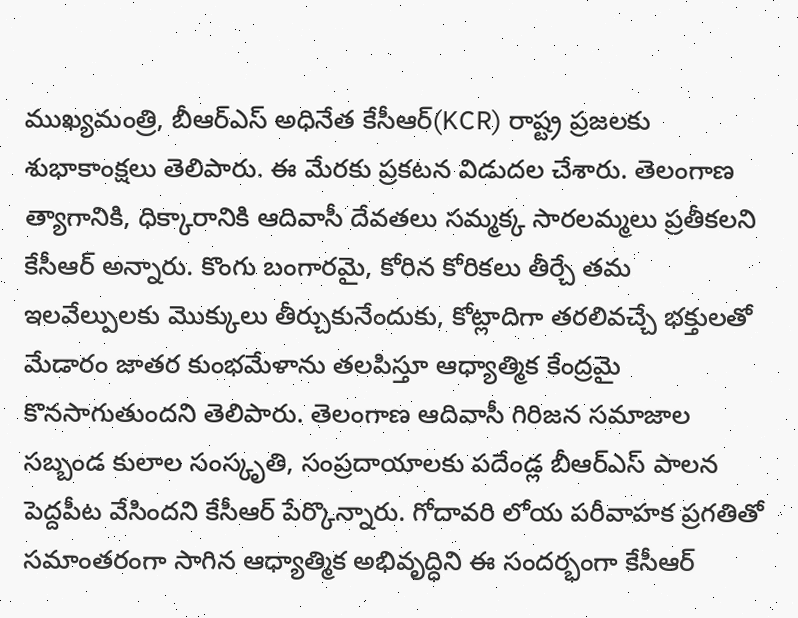ముఖ్యమంత్రి, బీఆర్ఎస్ అధినేత కేసీఆర్(KCR) రాష్ట్ర ప్రజలకు శుభాకాంక్షలు తెలిపారు. ఈ మేరకు ప్రకటన విడుదల చేశారు. తెలంగాణ త్యాగానికి, ధిక్కారానికి ఆదివాసీ దేవతలు సమ్మక్క సారలమ్మలు ప్రతీకలని కేసీఆర్ అన్నారు. కొంగు బంగారమై, కోరిన కోరికలు తీర్చే తమ ఇలవేల్పులకు మొక్కులు తీర్చుకునేందుకు, కోట్లాదిగా తరలివచ్చే భక్తులతో మేడారం జాతర కుంభమేళాను తలపిస్తూ ఆధ్యాత్మిక కేంద్రమై కొనసాగుతుందని తెలిపారు. తెలంగాణ ఆదివాసీ గిరిజన సమాజాల సబ్బండ కులాల సంస్కృతి, సంప్రదాయాలకు పదేండ్ల బీఆర్ఎస్ పాలన పెద్దపీట వేసిందని కేసీఆర్ పేర్కొన్నారు. గోదావరి లోయ పరీవాహక ప్రగతితో సమాంతరంగా సాగిన ఆధ్యాత్మిక అభివృద్ధిని ఈ సందర్భంగా కేసీఆర్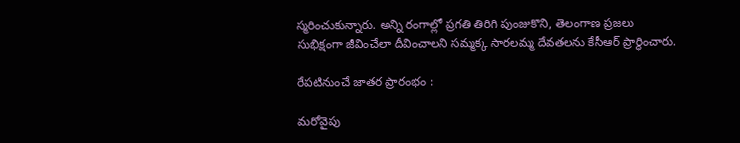స్మరించుకున్నారు. అన్ని రంగాల్లో ప్రగతి తిరిగి పుంజుకొని, తెలంగాణ ప్రజలు సుభిక్షంగా జీవించేలా దీవించాలని సమ్మక్క సారలమ్మ దేవతలను కేసీఆర్ ప్రార్థించారు.

రేపటినుంచే జాతర ప్రారంభం :

మరోవైపు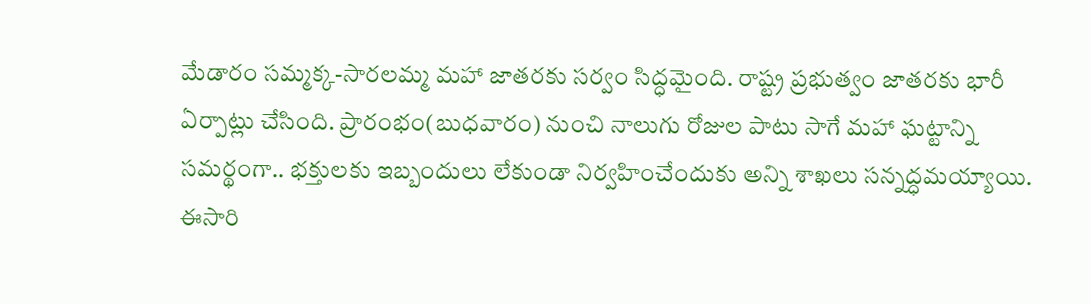మేడారం సమ్మక్క-సారలమ్మ మహా జాతరకు సర్వం సిద్ధమైంది. రాష్ట్ర ప్రభుత్వం జాతరకు భారీ ఏర్పాట్లు చేసింది. ప్రారంభం(బుధవారం) నుంచి నాలుగు రోజుల పాటు సాగే మహా ఘట్టాన్ని సమర్థంగా.. భక్తులకు ఇబ్బందులు లేకుండా నిర్వహించేందుకు అన్ని శాఖలు సన్నద్ధమయ్యాయి. ఈసారి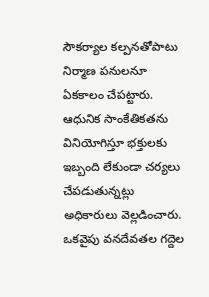సౌకర్యాల కల్పనతోపాటు నిర్మాణ పనులనూ ఏకకాలం చేపట్టారు. ఆధునిక సాంకేతికతను వినియోగిస్తూ భక్తులకు ఇబ్బంది లేకుండా చర్యలు చేపడుతున్నట్లు అధికారులు వెల్లడించారు. ఒకవైపు వనదేవతల గద్దెల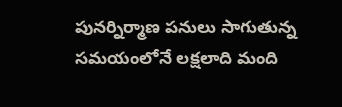పునర్నిర్మాణ పనులు సాగుతున్న సమయంలోనే లక్షలాది మంది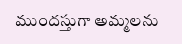ముందస్తుగా అమ్మలను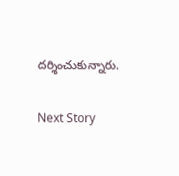దర్శించుకున్నారు.

Next Story